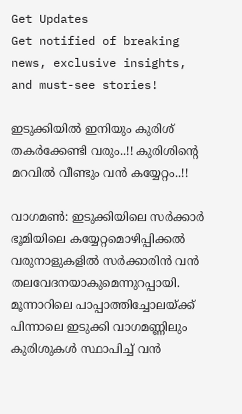Get Updates
Get notified of breaking news, exclusive insights, and must-see stories!

ഇടുക്കിയില്‍ ഇനിയും കുരിശ് തകര്‍ക്കേണ്ടി വരും..!! കുരിശിന്റെ മറവിൽ വീണ്ടും വന്‍ കയ്യേറ്റം..!!

വാഗമണ്‍: ഇടുക്കിയിലെ സര്‍ക്കാര്‍ ഭൂമിയിലെ കയ്യേറ്റമൊഴിപ്പിക്കല്‍ വരുനാളുകളില്‍ സര്‍ക്കാരിന്‍ വന്‍ തലവേദനയാകുമെന്നുറപ്പായി. മൂന്നാറിലെ പാപ്പാത്തിച്ചോലയ്ക്ക് പിന്നാലെ ഇടുക്കി വാഗമണ്ണിലും കുരിശുകള്‍ സ്ഥാപിച്ച് വന്‍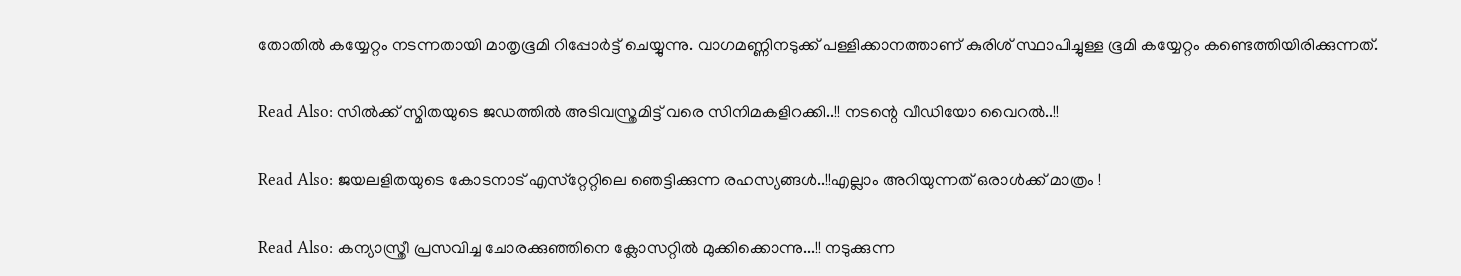തോതില്‍ കയ്യേറ്റം നടന്നതായി മാതൃഭൂമി റിപ്പോര്‍ട്ട് ചെയ്യുന്നു. വാഗമണ്ണിനടുക്ക് പള്ളിക്കാനത്താണ് കുരിശ് സ്ഥാപിച്ചുള്ള ഭൂമി കയ്യേറ്റം കണ്ടെത്തിയിരിക്കുന്നത്.

Read Also: സില്‍ക്ക് സ്മിതയുടെ ജഡത്തില്‍ അടിവസ്ത്രമിട്ട് വരെ സിനിമകളിറക്കി..!! നടന്റെ വീഡിയോ വൈറല്‍..!!

Read Also: ജയലളിതയുടെ കോടനാട് എസ്‌റ്റേറ്റിലെ ഞെട്ടിക്കുന്ന രഹസ്യങ്ങള്‍..!!എല്ലാം അറിയുന്നത് ഒരാള്‍ക്ക് മാത്രം !

Read Also: കന്യാസ്ത്രീ പ്രസവിച്ച ചോരക്കുഞ്ഞിനെ ക്ലോസറ്റില്‍ മുക്കിക്കൊന്നു...!! നടുക്കുന്ന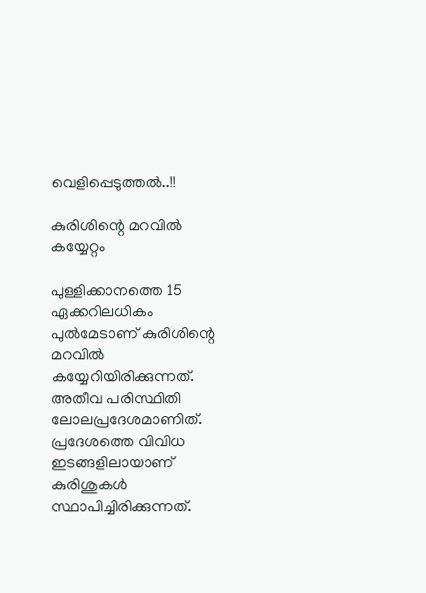വെളിപ്പെടുത്തല്‍..!!

കുരിശിന്റെ മറവിൽ കയ്യേറ്റം

പുള്ളിക്കാനത്തെ 15 ഏക്കറിലധികം പുല്‍മേടാണ് കുരിശിന്റെ മറവില്‍ കയ്യേറിയിരിക്കുന്നത്. അതീവ പരിസ്ഥിതി ലോലപ്രദേശമാണിത്. പ്രദേശത്തെ വിവിധ ഇടങ്ങളിലായാണ് കുരിശുകള്‍ സ്ഥാപിച്ചിരിക്കുന്നത്.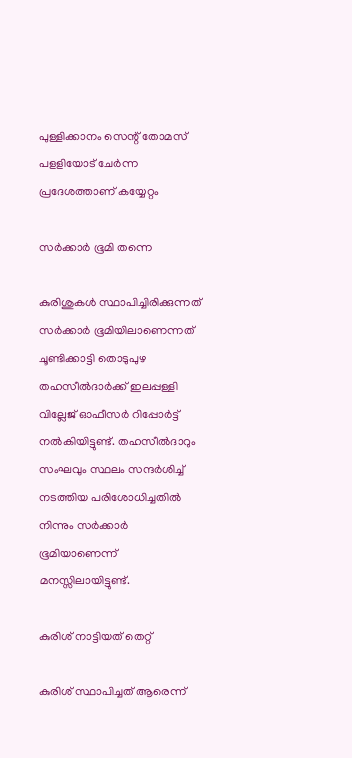പുള്ളിക്കാനം സെന്റ് തോമസ് പളളിയോട് ചേര്‍ന്ന പ്രദേശത്താണ് കയ്യേറ്റം

സർക്കാർ ഭൂമി തന്നെ

കുരിശുകള്‍ സ്ഥാപിച്ചിരിക്കുന്നത് സര്‍ക്കാര്‍ ഭൂമിയിലാണെന്നത് ചൂണ്ടിക്കാട്ടി തൊടുപുഴ തഹസീല്‍ദാര്‍ക്ക് ഇലപ്പള്ളി വില്ലേജ് ഓഫീസര്‍ റിപ്പോര്‍ട്ട് നല്‍കിയിട്ടുണ്ട്. തഹസീല്‍ദാറും സംഘവും സ്ഥലം സന്ദര്‍ശിച്ച് നടത്തിയ പരിശോധിച്ചതില്‍ നിന്നും സര്‍ക്കാര്‍ ഭൂമിയാണെന്ന് മനസ്സിലായിട്ടുണ്ട്.

കുരിശ് നാട്ടിയത് തെറ്റ്

കുരിശ് സ്ഥാപിച്ചത് ആരെന്ന്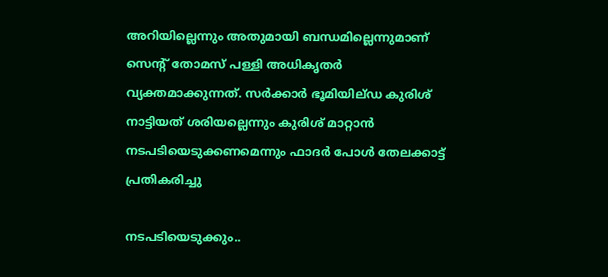അറിയില്ലെന്നും അതുമായി ബന്ധമില്ലെന്നുമാണ് സെന്റ് തോമസ് പള്ളി അധികൃതര്‍ വ്യക്തമാക്കുന്നത്. സര്‍ക്കാര്‍ ഭൂമിയില്ഡ കുരിശ് നാട്ടിയത് ശരിയല്ലെന്നും കുരിശ് മാറ്റാന്‍ നടപടിയെടുക്കണമെന്നും ഫാദര്‍ പോള്‍ തേലക്കാട്ട് പ്രതികരിച്ചു

നടപടിയെടുക്കും..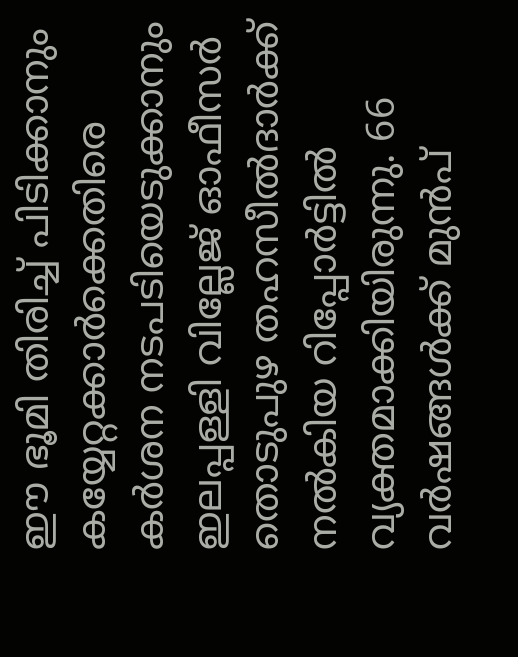ഈ ഭൂമി തിരിച്ച് പിടിക്കാനും കയ്യേറ്റക്കാര്‍ക്കെതിരെ കര്‍ശന നടപടിയെടുക്കാനും ഇലപ്പള്ളി വില്ലേജ് ഓഫീസര്‍ തൊടുപുഴ തഹസീല്‍ദാര്‍ക്ക് നല്‍കിയ റിപ്പോര്‍ട്ടില്‍ വ്യക്തമാക്കിയിരുന്നു. 66 വര്‍ഷങ്ങള്‍ക്ക് മുന്‍പ്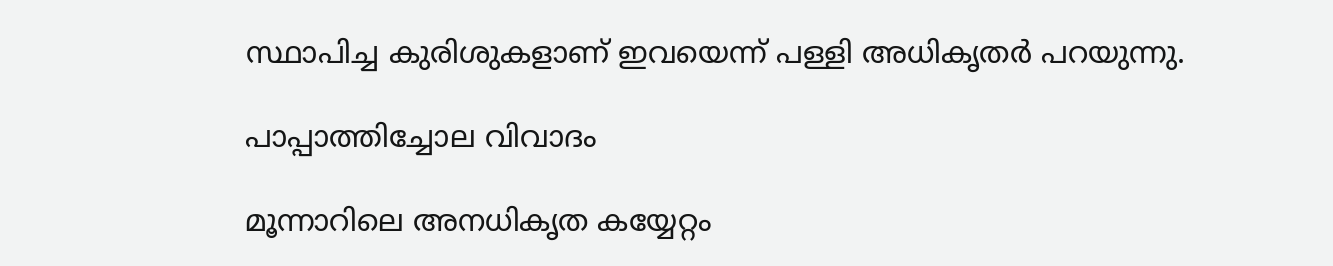സ്ഥാപിച്ച കുരിശുകളാണ് ഇവയെന്ന് പള്ളി അധികൃതര്‍ പറയുന്നു.

പാപ്പാത്തിച്ചോല വിവാദം

മൂന്നാറിലെ അനധികൃത കയ്യേറ്റം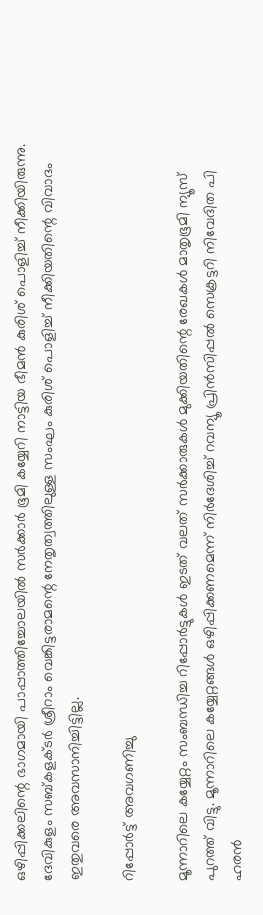ഒഴിപ്പിക്കലിന്റെ ഭാഗമായി പാപ്പാത്തിച്ചോലയില്‍ സര്‍ക്കാര്‍ ഭൂമി കയ്യേറി നാട്ടിയ ഭീമന്‍ കുരിശ് പൊളിച്ച് നീക്കിയിരുന്നു. ദേവികുളം സബ്കളക്ടര്‍ ശ്രീറാം വെങ്കിട്ടരാമന്റെ നേതൃത്വത്തിലുള്ള സംഘം കുരിശ് പൊളിച്ച് നീക്കിയതിന്റെ വിവാദം ഇതുവരെ അവസാനിച്ചിട്ടില്ല.

റിപ്പോർട്ട് അവഗണിച്ചു

മൂന്നാറിലെ കയ്യേറ്റം സംബന്ധിച്ച റിപ്പോര്‍ട്ടുകള്‍ ഇടത് വലത് സര്‍ക്കാരുകള്‍ മുക്കിയതിന്റെ രേഖകള്‍ മാതൃഭൂമി ന്യൂസ് പുറത്ത് വിട്ടു. മൂന്നാറിലെ കയ്യേറ്റങ്ങള്‍ ഒഴിപ്പിക്കണമെന്ന് നിര്‍ദേശിച്ച് റവന്യൂ പ്രിന്‍സിപ്പല്‍ സെക്രട്ടറി നിവേദിത പി ഹരന്‍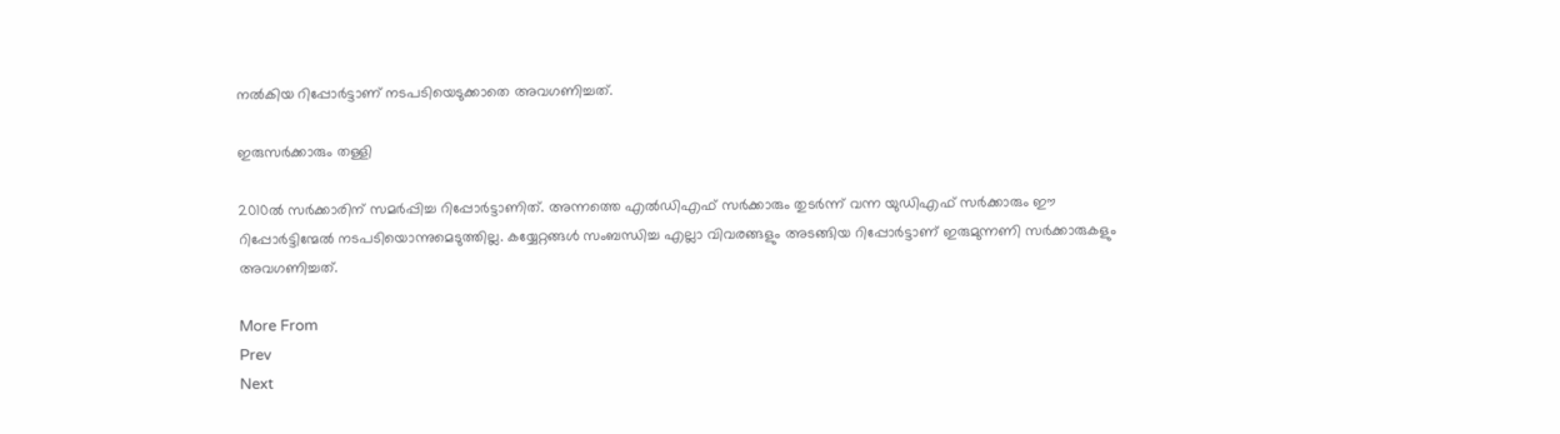നല്‍കിയ റിപ്പോര്‍ട്ടാണ് നടപടിയെടുക്കാതെ അവഗണിച്ചത്.

ഇരുസർക്കാരും തള്ളി

2010ല്‍ സര്‍ക്കാരിന് സമര്‍പ്പിച്ച റിപ്പോര്‍ട്ടാണിത്. അന്നത്തെ എല്‍ഡിഎഫ് സര്‍ക്കാരും തുടര്‍ന്ന് വന്ന യുഡിഎഫ് സര്‍ക്കാരും ഈ റിപ്പോര്‍ട്ടിന്മേല്‍ നടപടിയൊന്നുമെടുത്തില്ല. കയ്യേറ്റങ്ങള്‍ സംബന്ധിച്ച എല്ലാ വിവരങ്ങളും അടങ്ങിയ റിപ്പോര്‍ട്ടാണ് ഇരുമുന്നണി സര്‍ക്കാരുകളും അവഗണിച്ചത്.

More From
Prev
Next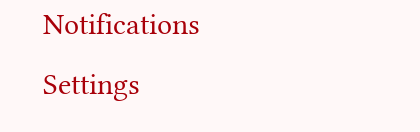Notifications
Settings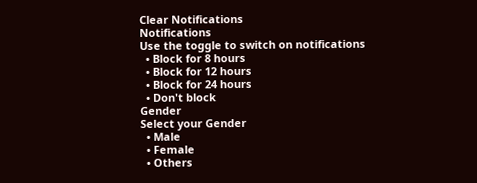Clear Notifications
Notifications
Use the toggle to switch on notifications
  • Block for 8 hours
  • Block for 12 hours
  • Block for 24 hours
  • Don't block
Gender
Select your Gender
  • Male
  • Female
  • Others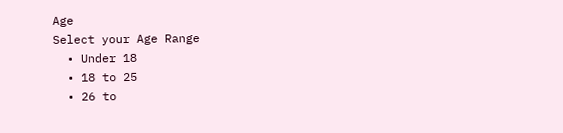Age
Select your Age Range
  • Under 18
  • 18 to 25
  • 26 to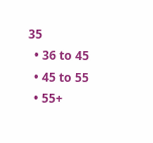35
  • 36 to 45
  • 45 to 55
  • 55+